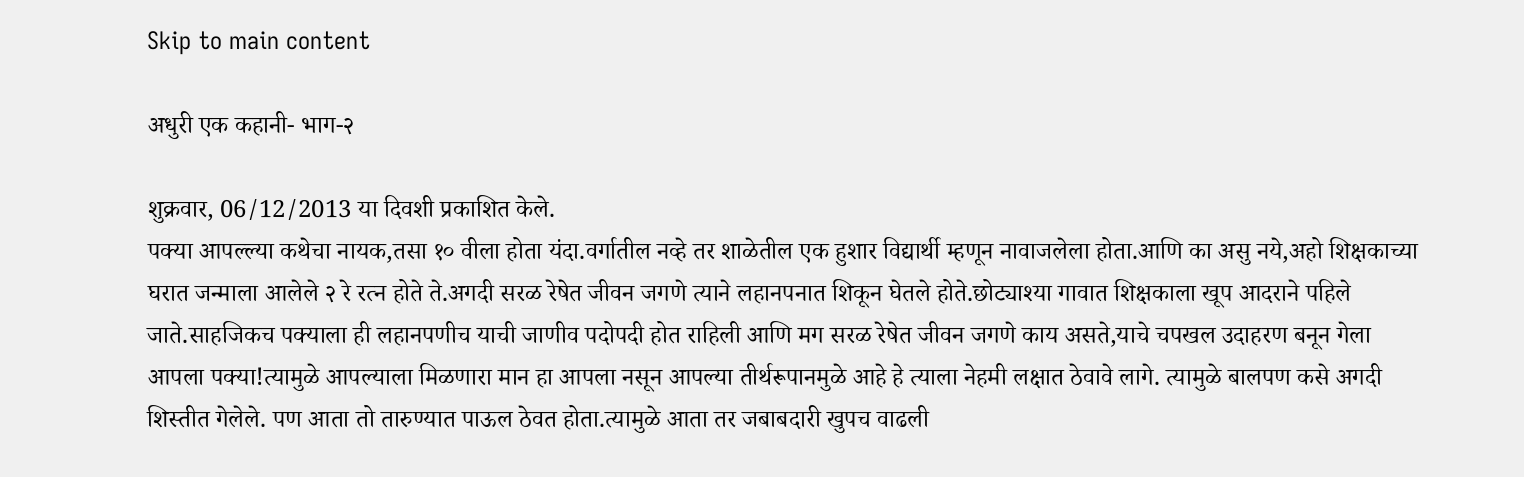Skip to main content

अधुरी एक कहानी- भाग-२

शुक्रवार, 06/12/2013 या दिवशी प्रकाशित केले.
पक्या आपल्ल्या कथेचा नायक,तसा १० वीला होता यंदा.वर्गातील नव्हे तर शाळेतील एक हुशार विद्यार्थी म्हणून नावाजलेला होता.आणि का असु नये,अहो शिक्षकाच्या घरात जन्माला आलेले २ रे रत्न होते ते.अगदी सरळ रेषेत जीवन जगणे त्याने लहानपनात शिकून घेतले होते.छोट्याश्या गावात शिक्षकाला खूप आदराने पहिले जाते.साहजिकच पक्याला ही लहानपणीच याची जाणीव पदोपदी होत राहिली आणि मग सरळ रेषेत जीवन जगणे काय असते,याचे चपखल उदाहरण बनून गेला आपला पक्या!त्यामुळे आपल्याला मिळणारा मान हा आपला नसून आपल्या तीर्थरूपानमुळे आहे हे त्याला नेहमी लक्षात ठेवावे लागे. त्यामुळे बालपण कसे अगदी शिस्तीत गेलेले. पण आता तो तारुण्यात पाऊल ठेवत होता.त्यामुळे आता तर जबाबदारी खुपच वाढली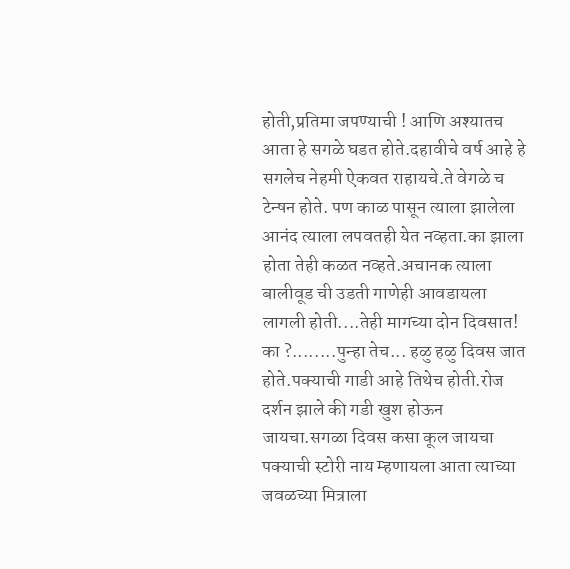होती,प्रतिमा जपण्याची ! आणि अश्यातच आता हे सगळे घडत होते.दहावीचे वर्ष आहे हे सगलेच नेहमी ऐकवत राहायचे.ते वेगळे च टेन्षन होते. पण काळ पासून त्याला झालेला आनंद त्याला लपवतही येत नव्हता.का झाला होता तेही कळत नव्हते.अचानक त्याला बालीवूड ची उडती गाणेही आवडायला लागली होती....तेही मागच्या दोन दिवसात! का ?........पुन्हा तेच... हळु हळु दिवस जात होते.पक्याची गाडी आहे तिथेच होती.रोज दर्शन झाले की गडी खुश होऊन जायचा.सगळा दिवस कसा कूल जायचा पक्याची स्टोरी नाय म्हणायला आता त्याच्या जवळच्या मित्राला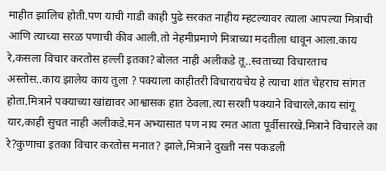माहीत झालिच होती.पण याची गाडी काही पुढे सरकत नाहीय म्हटल्यावर त्याला आपल्या मित्राची आणि त्याच्या सरळ पणाची कीव आली.तो नेहमीप्रमाणे मित्राच्या मदतीला धावून आला.काय रे,कसला विचार करतोस हल्ली इतका?बोलत नाही अलीकडे तू..स्वताच्या विचारताच अस्तोस..काय झालेय काय तुला ? पक्याला काहीतरी विचारायचेय हे त्याचा शांत चेहराच सांगत होता.मित्राने पक्याच्या खांद्यावर आश्वासक हात ठेवला.त्या सरशी पक्याने विचारले,काय सांगू यार,काही सुचत नाही अलीकडे.मन अभ्यासात पण नाय रमत आता पूर्वीसारखे.मित्राने विचारले का रे?कुणाचा इतका विचार करतोस मनात? झाले,मित्राने दुख़्ती नस पकडली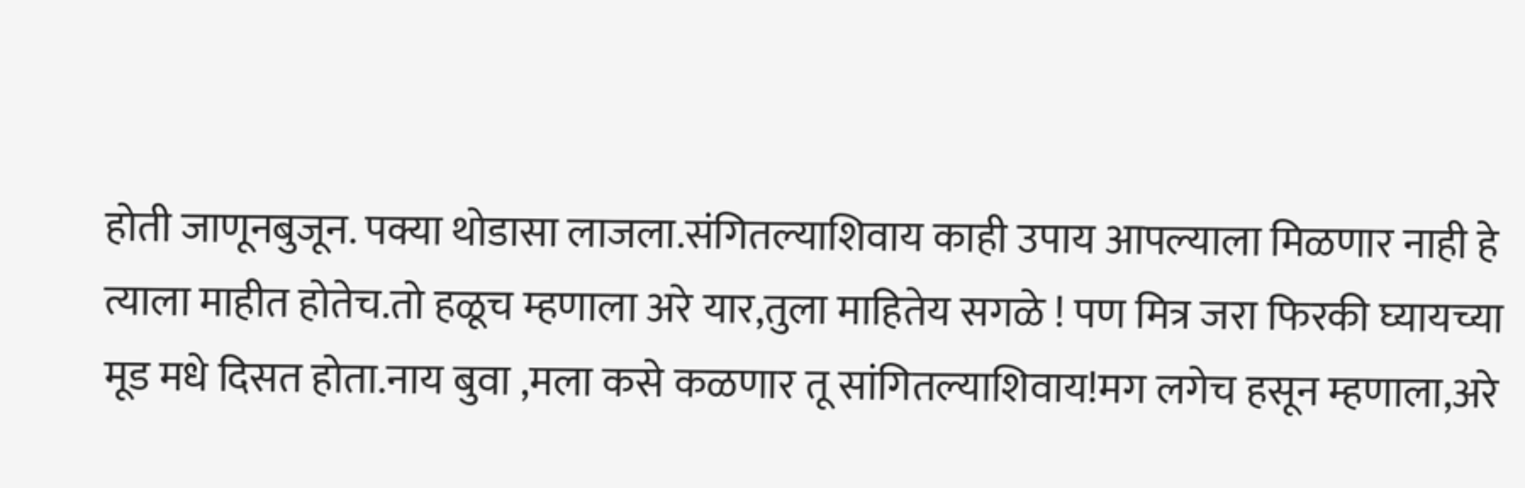होती जाणूनबुजून. पक्या थोडासा लाजला.संगितल्याशिवाय काही उपाय आपल्याला मिळणार नाही हे त्याला माहीत होतेच.तो हळूच म्हणाला अरे यार,तुला माहितेय सगळे ! पण मित्र जरा फिरकी घ्यायच्या मूड मधे दिसत होता.नाय बुवा ,मला कसे कळणार तू सांगितल्याशिवाय!मग लगेच हसून म्हणाला,अरे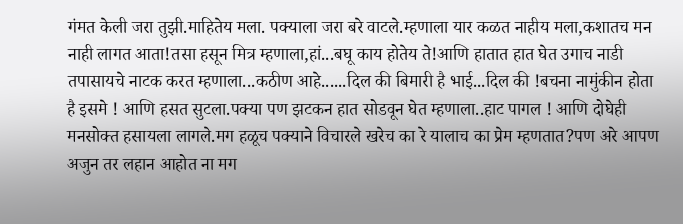गंमत केली जरा तुझी.माहितेय मला. पक्याला जरा बरे वाटले.म्हणाला यार कळत नाहीय मला,कशातच मन नाही लागत आता!तसा हसून मित्र म्हणाला,हां...बघू काय होतेय ते!आणि हातात हात घेत उगाच नाडी तपासायचे नाटक करत म्हणाला...कठीण आहे......दिल की बिमारी है भाई...दिल की !बचना नामुंकीन होता है इसमे ! आणि हसत सुटला.पक्या पण झटकन हात सोडवून घेत म्हणाला..हाट पागल ! आणि दोघेही मनसोक्त हसायला लागले.मग हळूच पक्याने विचारले खरेच का रे यालाच का प्रेम म्हणतात?पण अरे आपण अजुन तर लहान आहोत ना मग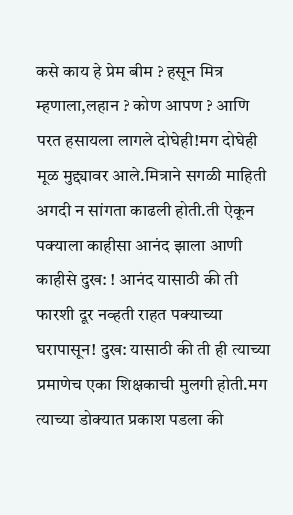कसे काय हे प्रेम बीम ? हसून मित्र म्हणाला,लहान ? कोण आपण ? आणि परत हसायला लागले दोघेही!मग दोघेही मूळ मुद्द्यावर आले.मित्राने सगळी माहिती अगदी न सांगता काढली होती.ती ऐकून पक्याला काहीसा आनंद झाला आणी काहीसे दुख: ! आनंद यासाठी की ती फारशी दूर नव्हती राहत पक्याच्या घरापासून! दुख: यासाठी की ती ही त्याच्या प्रमाणेच एका शिक्षकाची मुलगी होती.मग त्याच्या डोक्यात प्रकाश पडला की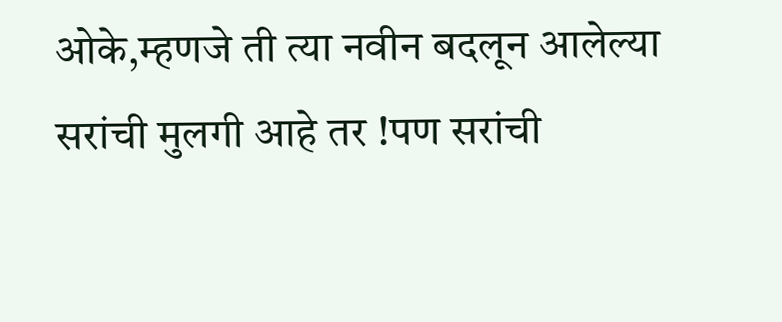ओके,म्हणजे ती त्या नवीन बदलून आलेल्या सरांची मुलगी आहे तर !पण सरांची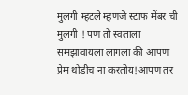मुलगी म्हटले म्हणजे स्टाफ मेंबर ची मुलगी ! पण तो स्वताला समझावायला लागला की आपण प्रेम थोडीच ना करतोय!आपण तर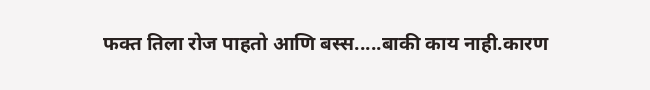फक्त तिला रोज पाहतो आणि बस्स.....बाकी काय नाही.कारण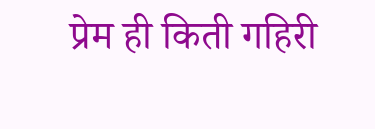प्रेम ही किती गहिरी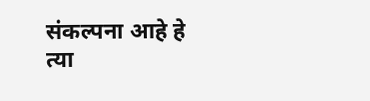संकल्पना आहे हे त्या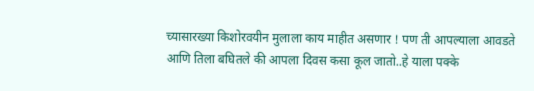च्यासारख्या किशोरवयीन मुलाला काय माहीत असणार ! पण ती आपल्याला आवडते आणि तिला बघितले की आपला दिवस कसा कूल जातो..हे याला पक्के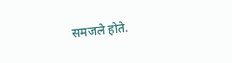समजले होते.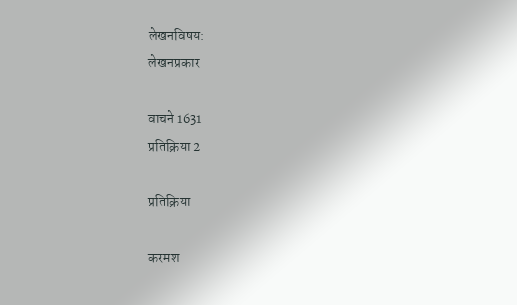लेखनविषय:
लेखनप्रकार

वाचने 1631
प्रतिक्रिया 2

प्रतिक्रिया

करमश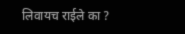लिवायच राईले का ?